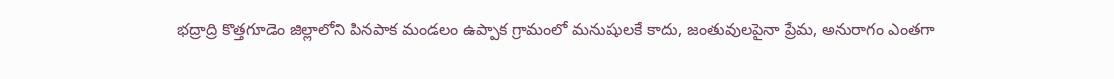భద్రాద్రి కొత్తగూడెం జిల్లాలోని పినపాక మండలం ఉప్పాక గ్రామంలో మనుషులకే కాదు, జంతువులపైనా ప్రేమ, అనురాగం ఎంతగా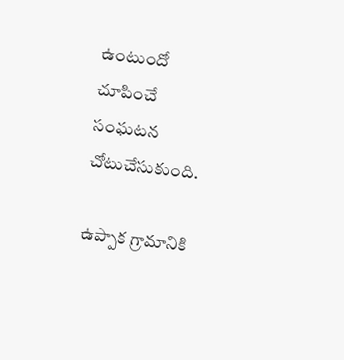ఉంటుందో చూపించే సంఘటన చోటుచేసుకుంది.

ఉప్పాక గ్రామానికి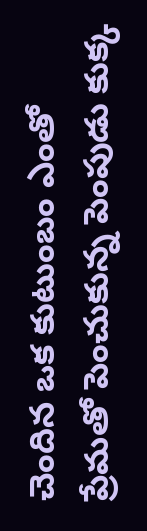చెందిన ఒక కుటుంబం ఎంతో ప్రేమతో పెంచుకున్న పెంపుడు కుక్క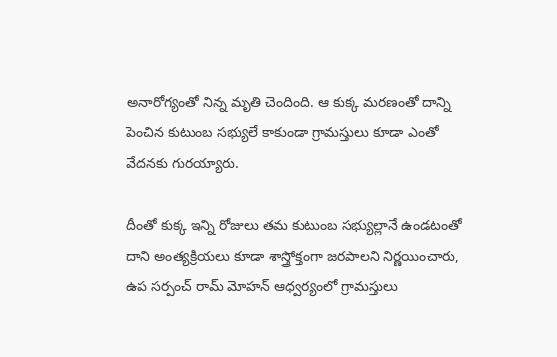అనారోగ్యంతో నిన్న మృతి చెందింది. ఆ కుక్క మరణంతో దాన్ని పెంచిన కుటుంబ సభ్యులే కాకుండా గ్రామస్తులు కూడా ఎంతో వేదనకు గురయ్యారు.

దీంతో కుక్క ఇన్ని రోజులు తమ కుటుంబ సభ్యుల్లానే ఉండటంతో దాని అంత్యక్రియలు కూడా శాస్త్రోక్తంగా జరపాలని నిర్ణయించారు, ఉప సర్పంచ్ రామ్ మోహన్ ఆధ్వర్యంలో గ్రామస్తులు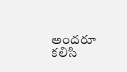అందరూ కలిసి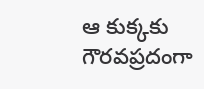ఆ కుక్కకు గౌరవప్రదంగా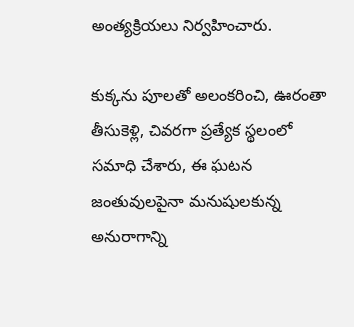అంత్యక్రియలు నిర్వహించారు.

కుక్కను పూలతో అలంకరించి, ఊరంతా తీసుకెళ్లి, చివరగా ప్రత్యేక స్థలంలో సమాధి చేశారు, ఈ ఘటన జంతువులపైనా మనుషులకున్న అనురాగాన్ని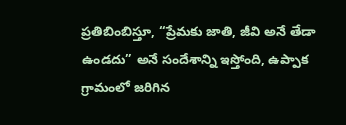ప్రతిబింబిస్తూ, “ప్రేమకు జాతి, జీవి అనే తేడా ఉండదు” అనే సందేశాన్ని ఇస్తోంది, ఉప్పాక గ్రామంలో జరిగిన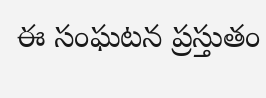ఈ సంఘటన ప్రస్తుతం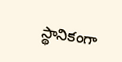స్థానికంగా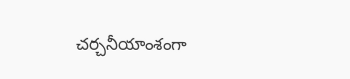చర్చనీయాంశంగా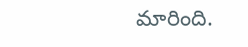మారింది.